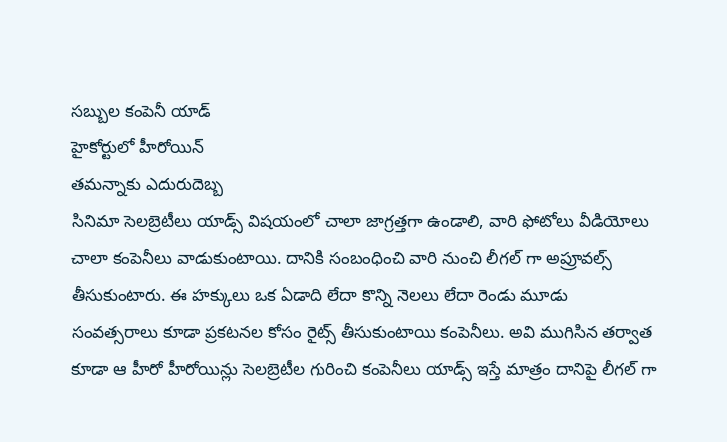సబ్బుల కంపెనీ యాడ్
హైకోర్టులో హీరోయిన్
తమన్నాకు ఎదురుదెబ్బ
సినిమా సెలబ్రెటీలు యాడ్స్ విషయంలో చాలా జాగ్రత్తగా ఉండాలి, వారి ఫోటోలు వీడియోలు చాలా కంపెనీలు వాడుకుంటాయి. దానికి సంబంధించి వారి నుంచి లీగల్ గా అప్రూవల్స్ తీసుకుంటారు. ఈ హక్కులు ఒక ఏడాది లేదా కొన్ని నెలలు లేదా రెండు మూడు సంవత్సరాలు కూడా ప్రకటనల కోసం రైట్స్ తీసుకుంటాయి కంపెనీలు. అవి ముగిసిన తర్వాత కూడా ఆ హీరో హీరోయిన్లు సెలబ్రెటీల గురించి కంపెనీలు యాడ్స్ ఇస్తే మాత్రం దానిపై లీగల్ గా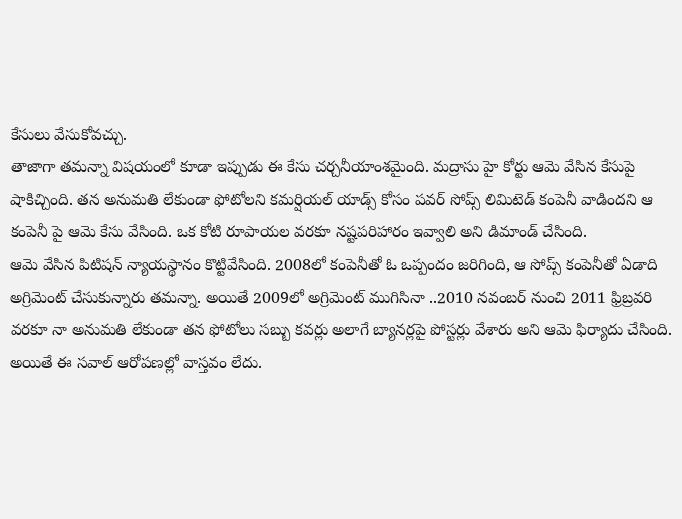కేసులు వేసుకోవచ్చు.
తాజాగా తమన్నా విషయంలో కూడా ఇప్పుడు ఈ కేసు చర్చనీయాంశమైంది. మద్రాసు హై కోర్టు ఆమె వేసిన కేసుపై షాకిచ్చింది. తన అనుమతి లేకుండా ఫోటోలని కమర్షియల్ యాడ్స్ కోసం పవర్ సోప్స్ లిమిటెడ్ కంపెనీ వాడిందని ఆ కంపెనీ పై ఆమె కేసు వేసింది. ఒక కోటి రూపాయల వరకూ నష్టపరిహారం ఇవ్వాలి అని డిమాండ్ చేసింది.
ఆమె వేసిన పిటిషన్ న్యాయస్థానం కొట్టివేసింది. 2008లో కంపెనీతో ఓ ఒప్పందం జరిగింది, ఆ సోప్స్ కంపెనీతో ఏడాది అగ్రిమెంట్ చేసుకున్నారు తమన్నా. అయితే 2009లో అగ్రిమెంట్ ముగిసినా ..2010 నవంబర్ నుంచి 2011 ఫ్రిబ్రవరి వరకూ నా అనుమతి లేకుండా తన ఫోటోలు సబ్బు కవర్లు అలాగే బ్యానర్లపై పోస్టర్లు వేశారు అని ఆమె ఫిర్యాదు చేసింది.
అయితే ఈ సవాల్ ఆరోపణల్లో వాస్తవం లేదు.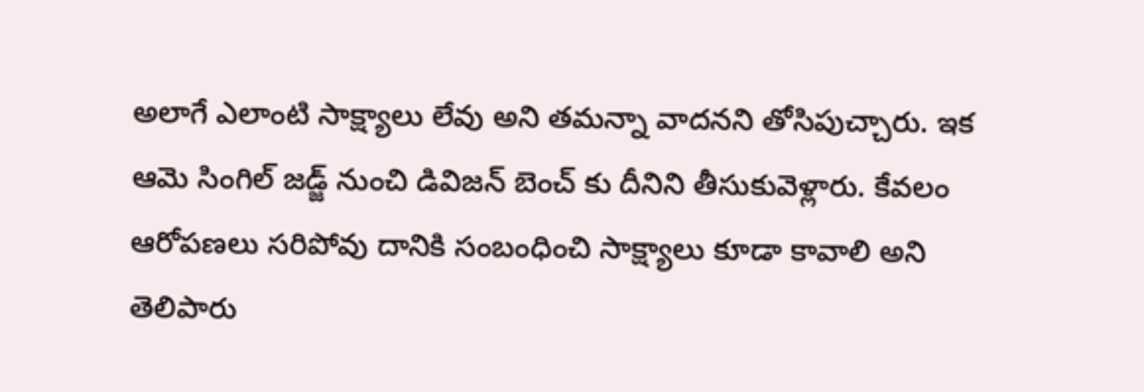అలాగే ఎలాంటి సాక్ష్యాలు లేవు అని తమన్నా వాదనని తోసిపుచ్చారు. ఇక ఆమె సింగిల్ జడ్జ్ నుంచి డివిజన్ బెంచ్ కు దీనిని తీసుకువెళ్లారు. కేవలం ఆరోపణలు సరిపోవు దానికి సంబంధించి సాక్ష్యాలు కూడా కావాలి అని తెలిపారు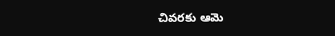చివరకు ఆమె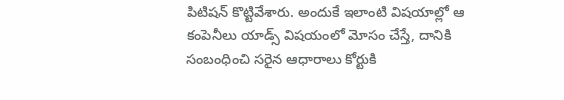పిటిషన్ కొట్టివేశారు. అందుకే ఇలాంటి విషయాల్లో ఆ కంపెనీలు యాడ్స్ విషయంలో మోసం చేస్తే, దానికి సంబంధించి సరైన ఆధారాలు కోర్టుకి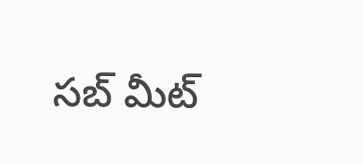సబ్ మీట్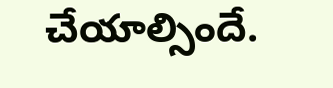చేయాల్సిందే.